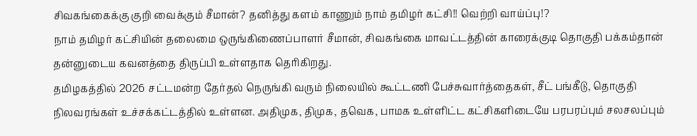சிவகங்கைக்கு குறி வைக்கும் சீமான்? தனித்து களம் காணும் நாம் தமிழர் கட்சி!! வெற்றி வாய்ப்பு!?
நாம் தமிழர் கட்சியின் தலைமை ஒருங்கிணைப்பாளர் சீமான், சிவகங்கை மாவட்டத்தின் காரைக்குடி தொகுதி பக்கம்தான் தன்னுடைய கவனத்தை திருப்பி உள்ளதாக தெரிகிறது.
தமிழகத்தில் 2026 சட்டமன்ற தேர்தல் நெருங்கி வரும் நிலையில் கூட்டணி பேச்சுவார்த்தைகள், சீட் பங்கீடு, தொகுதி நிலவரங்கள் உச்சக்கட்டத்தில் உள்ளன. அதிமுக, திமுக, தவெக, பாமக உள்ளிட்ட கட்சிகளிடையே பரபரப்பும் சலசலப்பும்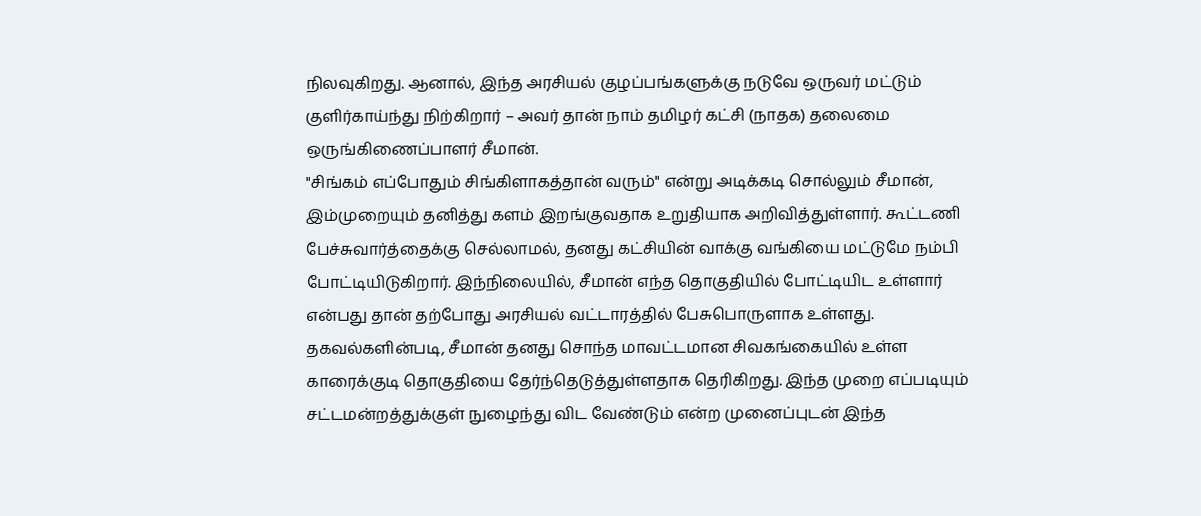நிலவுகிறது. ஆனால், இந்த அரசியல் குழப்பங்களுக்கு நடுவே ஒருவர் மட்டும் குளிர்காய்ந்து நிற்கிறார் – அவர் தான் நாம் தமிழர் கட்சி (நாதக) தலைமை ஒருங்கிணைப்பாளர் சீமான்.
"சிங்கம் எப்போதும் சிங்கிளாகத்தான் வரும்" என்று அடிக்கடி சொல்லும் சீமான், இம்முறையும் தனித்து களம் இறங்குவதாக உறுதியாக அறிவித்துள்ளார். கூட்டணி பேச்சுவார்த்தைக்கு செல்லாமல், தனது கட்சியின் வாக்கு வங்கியை மட்டுமே நம்பி போட்டியிடுகிறார். இந்நிலையில், சீமான் எந்த தொகுதியில் போட்டியிட உள்ளார் என்பது தான் தற்போது அரசியல் வட்டாரத்தில் பேசுபொருளாக உள்ளது.
தகவல்களின்படி, சீமான் தனது சொந்த மாவட்டமான சிவகங்கையில் உள்ள காரைக்குடி தொகுதியை தேர்ந்தெடுத்துள்ளதாக தெரிகிறது. இந்த முறை எப்படியும் சட்டமன்றத்துக்குள் நுழைந்து விட வேண்டும் என்ற முனைப்புடன் இந்த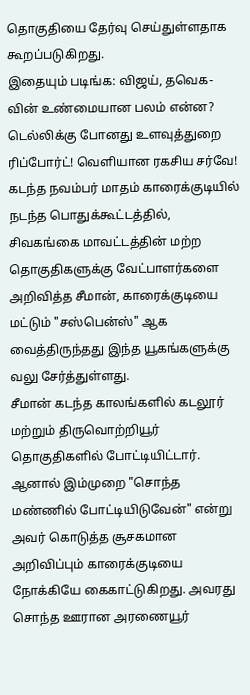தொகுதியை தேர்வு செய்துள்ளதாக கூறப்படுகிறது.
இதையும் படிங்க: விஜய், தவெக-வின் உண்மையான பலம் என்ன? டெல்லிக்கு போனது உளவுத்துறை ரிப்போர்ட்! வெளியான ரகசிய சர்வே!
கடந்த நவம்பர் மாதம் காரைக்குடியில் நடந்த பொதுக்கூட்டத்தில், சிவகங்கை மாவட்டத்தின் மற்ற தொகுதிகளுக்கு வேட்பாளர்களை அறிவித்த சீமான், காரைக்குடியை மட்டும் "சஸ்பென்ஸ்" ஆக வைத்திருந்தது இந்த யூகங்களுக்கு வலு சேர்த்துள்ளது.
சீமான் கடந்த காலங்களில் கடலூர் மற்றும் திருவொற்றியூர் தொகுதிகளில் போட்டியிட்டார். ஆனால் இம்முறை "சொந்த மண்ணில் போட்டியிடுவேன்" என்று அவர் கொடுத்த சூசகமான அறிவிப்பும் காரைக்குடியை நோக்கியே கைகாட்டுகிறது. அவரது சொந்த ஊரான அரணையூர்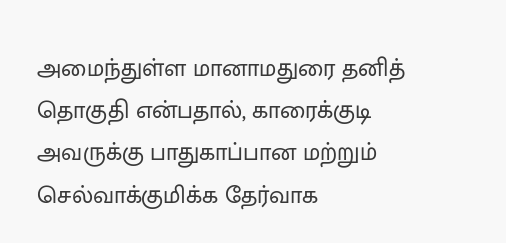அமைந்துள்ள மானாமதுரை தனித் தொகுதி என்பதால், காரைக்குடி அவருக்கு பாதுகாப்பான மற்றும் செல்வாக்குமிக்க தேர்வாக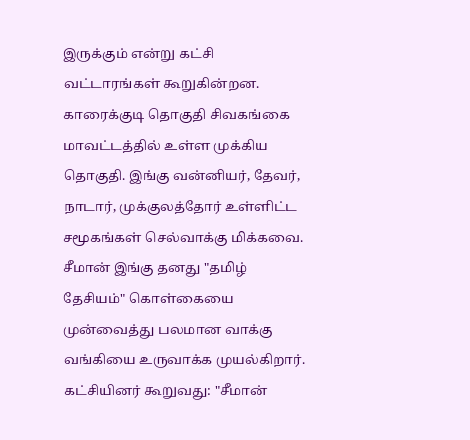இருக்கும் என்று கட்சி வட்டாரங்கள் கூறுகின்றன.
காரைக்குடி தொகுதி சிவகங்கை மாவட்டத்தில் உள்ள முக்கிய தொகுதி. இங்கு வன்னியர், தேவர், நாடார், முக்குலத்தோர் உள்ளிட்ட சமூகங்கள் செல்வாக்கு மிக்கவை. சீமான் இங்கு தனது "தமிழ் தேசியம்" கொள்கையை முன்வைத்து பலமான வாக்கு வங்கியை உருவாக்க முயல்கிறார். கட்சியினர் கூறுவது: "சீமான்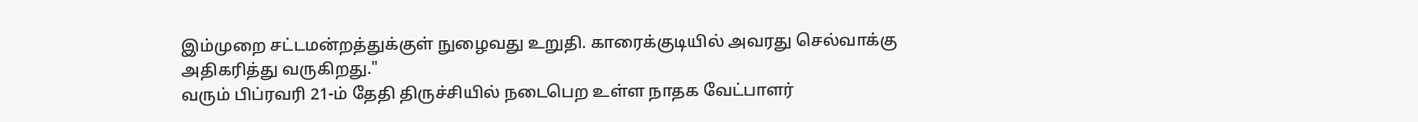இம்முறை சட்டமன்றத்துக்குள் நுழைவது உறுதி. காரைக்குடியில் அவரது செல்வாக்கு அதிகரித்து வருகிறது."
வரும் பிப்ரவரி 21-ம் தேதி திருச்சியில் நடைபெற உள்ள நாதக வேட்பாளர்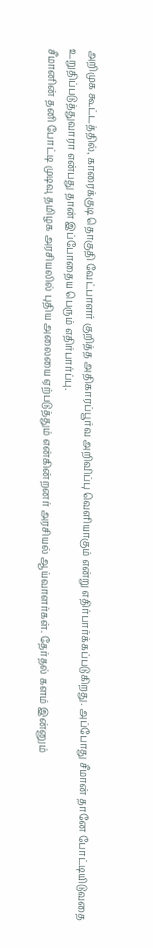அறிமுக கூட்டத்தில், காரைக்குடி தொகுதி வேட்பாளர் குறித்த அதிகாரப்பூர்வ அறிவிப்பு வெளியாகும் என்று எதிர்பார்க்கப்படுகிறது. அப்போது சீமான் தானே போட்டியிடுவதை உறுதிப்படுத்துவாரா என்பது தான் இப்போதைய பெரும் எதிர்பார்ப்பு.
சீமானின் தனி போட்டி முடிவு தமிழக அரசியலில் புதிய அலையை ஏற்படுத்தும் என்கின்றனர் அரசியல் ஆய்வாளர்கள். தேர்தல் களம் இன்னும்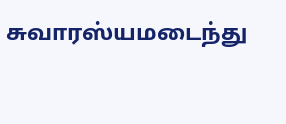சுவாரஸ்யமடைந்து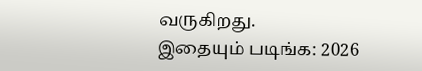வருகிறது.
இதையும் படிங்க: 2026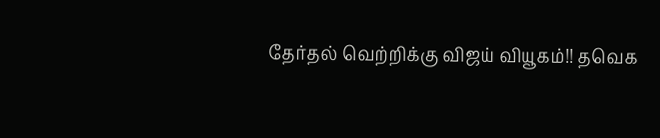தேர்தல் வெற்றிக்கு விஜய் வியூகம்!! தவெக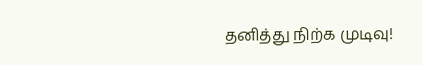தனித்து நிற்க முடிவு!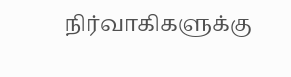நிர்வாகிகளுக்கு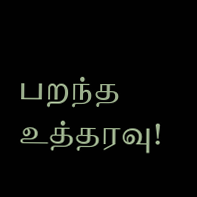பறந்த உத்தரவு!